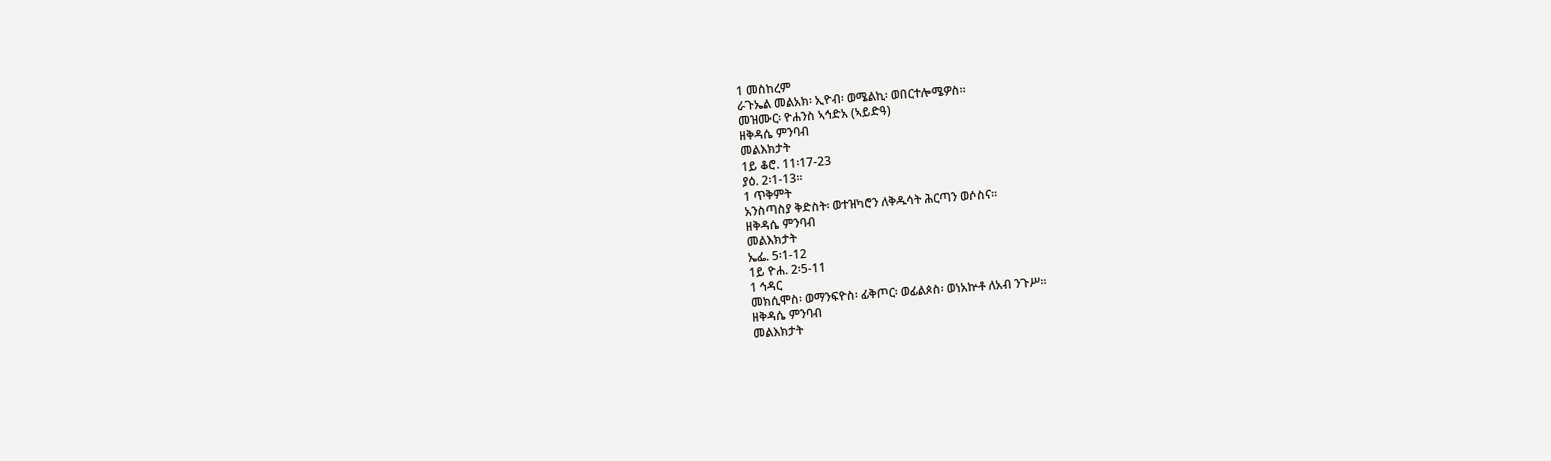1 መስከረም
ራጉኤል መልአክ፡ ኢዮብ፡ ወሜልኪ፡ ወበርተሎሜዎስ።
መዝሙር፡ ዮሐንስ ኣኅድአ (ኣይድዓ)
ዘቅዳሴ ምንባብ
መልእክታት
1ይ ቆሮ. 11፡17-23
ያዕ. 2፡1-13።
1 ጥቅምት
አንስጣስያ ቅድስት፡ ወተዝካሮን ለቅዱሳት ሕርጣን ወሶስና።
ዘቅዳሴ ምንባብ
መልእክታት
ኤፌ. 5፡1-12
1ይ ዮሐ. 2፡5-11
1 ኅዳር
መክሲሞስ፡ ወማንፍዮስ፡ ፊቅጦር፡ ወፊልጶስ፡ ወነአኵቶ ለአብ ንጉሥ።
ዘቅዳሴ ምንባብ
መልእክታት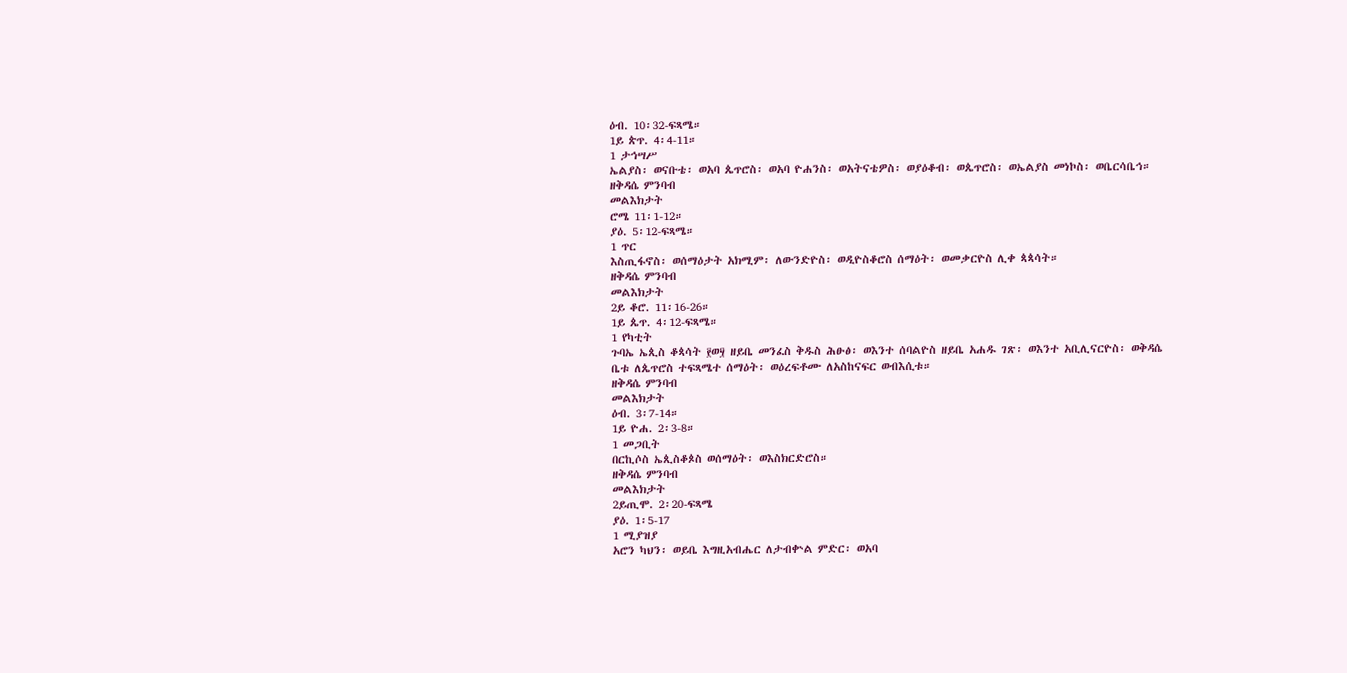ዕብ. 10፡32-ፍጻሜ።
1ይ ጵጥ. 4፡4-11።
1 ታኅሣሥ
ኤልያስ፡ ወናቡቴ፡ ወአባ ጴጥሮስ፡ ወአባ ዮሐንስ፡ ወአትናቴዎስ፡ ወያዕቆብ፡ ወጴጥሮስ፡ ወኤልያስ መነኮስ፡ ወቤርሳቤኅ።
ዘቅዳሴ ምንባብ
መልእክታት
ሮሜ 11፡1-12።
ያዕ. 5፡12-ፍጻሜ።
1 ጥር
እስጢፋኖስ፡ ወሰማዕታት አክሚም፡ ለውንድዮስ፡ ወዲዮስቆሮስ ሰማዕት፡ ወመቃርዮስ ሊቀ ጳጳሳት።
ዘቅዳሴ ምንባብ
መልእክታት
2ይ ቆሮ. 11፡16-26።
1ይ ጴጥ. 4፡12-ፍጻሜ።
1 የካቲት
ጉባኤ ኤጲስ ቆጳሳት ፻ወ፶ ዘይቤ መንፈስ ቅዱስ ሕፁፅ፡ ወእንተ ሰባልዮስ ዘይቤ አሐዱ ገጽ፡ ወእንተ አቢሊናርዮስ፡ ወቅዳሴ ቤቱ ለጴጥሮስ ተፍጻሜተ ሰማዕት፡ ወዕረፍቶሙ ለአስከናፍር ወብእሲቱ።
ዘቅዳሴ ምንባብ
መልእክታት
ዕብ. 3፡7-14።
1ይ ዮሐ. 2፡3-8።
1 መጋቢት
በርኪሶስ ኤጲስቆጶስ ወሰማዕት፡ ወእስክርድሮስ።
ዘቅዳሴ ምንባብ
መልእክታት
2ይጢሞ. 2፡20-ፍጻሜ
ያዕ. 1፡5-17
1 ሚያዝያ
አሮን ካህን፡ ወይቤ እግዚአብሔር ለታብቍል ምድር፡ ወአባ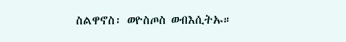ስልዋኖስ፡ ወዮስጦስ ወብእሲትኡ።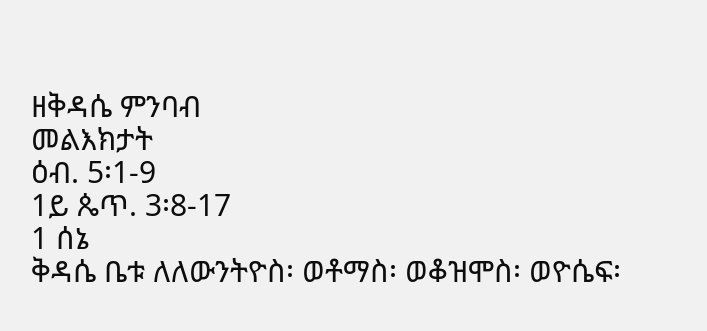ዘቅዳሴ ምንባብ
መልእክታት
ዕብ. 5፡1-9
1ይ ጴጥ. 3፡8-17
1 ሰኔ
ቅዳሴ ቤቱ ለለውንትዮስ፡ ወቶማስ፡ ወቆዝሞስ፡ ወዮሴፍ፡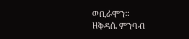ወቢራሞን።
ዘቅዳሴ ምንባብ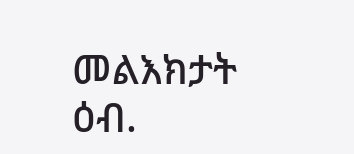መልእክታት
ዕብ.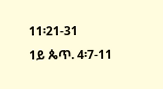11፡21-31
1ይ ጴጥ. 4፡7-11